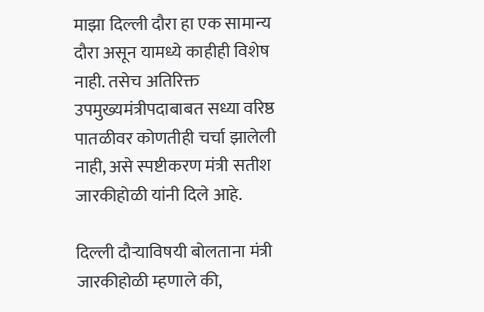माझा दिल्ली दौरा हा एक सामान्य दौरा असून यामध्ये काहीही विशेष नाही. तसेच अतिरिक्त उपमुख्यमंत्रीपदाबाबत सध्या वरिष्ठ पातळीवर कोणतीही चर्चा झालेली नाही, असे स्पष्टीकरण मंत्री सतीश जारकीहोळी यांनी दिले आहे.

दिल्ली दौऱ्याविषयी बोलताना मंत्री जारकीहोळी म्हणाले की,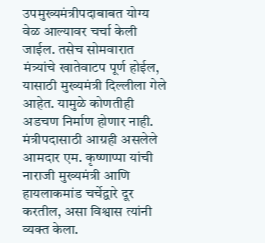उपमुख्यमंत्रीपदाबाबत योग्य वेळ आल्यावर चर्चा केली जाईल. तसेच सोमवारात मंत्र्यांचे खातेवाटप पूर्ण होईल, यासाठी मुख्यमंत्री दिल्लीला गेले आहेत. यामुळे कोणतीही अडचण निर्माण होणार नाही. मंत्रीपदासाठी आग्रही असलेले आमदार एम. कृष्णाप्पा यांची नाराजी मुख्यमंत्री आणि हायलाकमांड चर्चेद्वारे दूर करतील, असा विश्वास त्यांनी व्यक्त केला.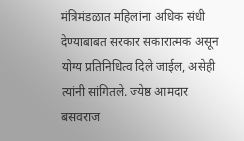मंत्रिमंडळात महिलांना अधिक संधी देण्याबाबत सरकार सकारात्मक असून योग्य प्रतिनिधित्व दिले जाईल, असेही त्यांनी सांगितले. ज्येष्ठ आमदार बसवराज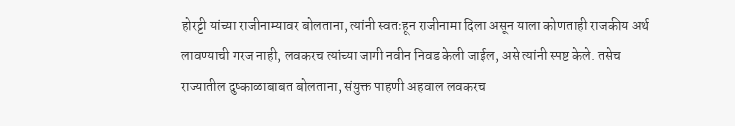होरट्टी यांच्या राजीनाम्यावर बोलताना, त्यांनी स्वतःहून राजीनामा दिला असून याला कोणताही राजकीय अर्थ लावण्याची गरज नाही, लवकरच त्यांच्या जागी नवीन निवड केली जाईल, असे त्यांनी स्पष्ट केले. तसेच राज्यातील दुष्काळाबाबत बोलताना, संयुक्त पाहणी अहवाल लवकरच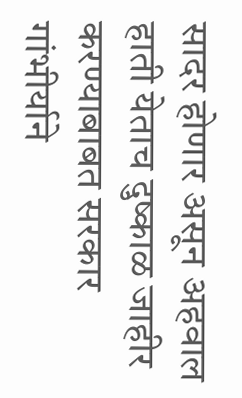सादर होणार असून अहवाल हाती येताच दुष्काळ जाहीर करण्याबाबत सरकार गांभीर्याने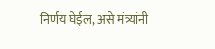निर्णय घेईल, असे मंत्र्यांनी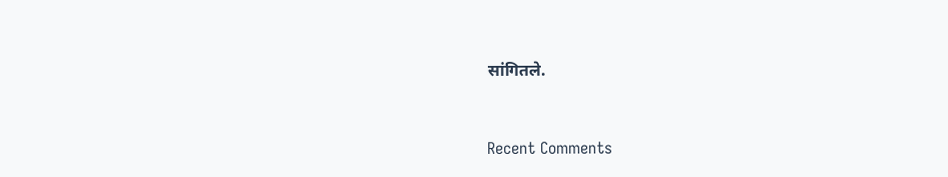सांगितले.


Recent Comments